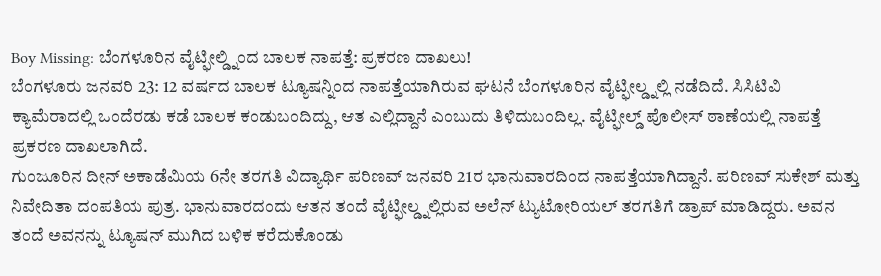Boy Missing: ಬೆಂಗಳೂರಿನ ವೈಟ್ಫೀಲ್ಡ್ನಿಂದ ಬಾಲಕ ನಾಪತ್ತೆ: ಪ್ರಕರಣ ದಾಖಲು!
ಬೆಂಗಳೂರು ಜನವರಿ 23: 12 ವರ್ಷದ ಬಾಲಕ ಟ್ಯೂಷನ್ನಿಂದ ನಾಪತ್ತೆಯಾಗಿರುವ ಘಟನೆ ಬೆಂಗಳೂರಿನ ವೈಟ್ಫೀಲ್ಡ್ನಲ್ಲಿ ನಡೆದಿದೆ. ಸಿಸಿಟಿವಿ ಕ್ಯಾಮೆರಾದಲ್ಲಿ ಒಂದೆರಡು ಕಡೆ ಬಾಲಕ ಕಂಡುಬಂದಿದ್ದು, ಆತ ಎಲ್ಲಿದ್ದಾನೆ ಎಂಬುದು ತಿಳಿದುಬಂದಿಲ್ಲ. ವೈಟ್ಫೀಲ್ಡ್ ಪೊಲೀಸ್ ಠಾಣೆಯಲ್ಲಿ ನಾಪತ್ತೆ ಪ್ರಕರಣ ದಾಖಲಾಗಿದೆ.
ಗುಂಜೂರಿನ ದೀನ್ ಅಕಾಡೆಮಿಯ 6ನೇ ತರಗತಿ ವಿದ್ಯಾರ್ಥಿ ಪರಿಣವ್ ಜನವರಿ 21ರ ಭಾನುವಾರದಿಂದ ನಾಪತ್ತೆಯಾಗಿದ್ದಾನೆ. ಪರಿಣವ್ ಸುಕೇಶ್ ಮತ್ತು ನಿವೇದಿತಾ ದಂಪತಿಯ ಪುತ್ರ. ಭಾನುವಾರದಂದು ಆತನ ತಂದೆ ವೈಟ್ಫೀಲ್ಡ್ನಲ್ಲಿರುವ ಅಲೆನ್ ಟ್ಯುಟೋರಿಯಲ್ ತರಗತಿಗೆ ಡ್ರಾಪ್ ಮಾಡಿದ್ದರು. ಅವನ ತಂದೆ ಅವನನ್ನು ಟ್ಯೂಷನ್ ಮುಗಿದ ಬಳಿಕ ಕರೆದುಕೊಂಡು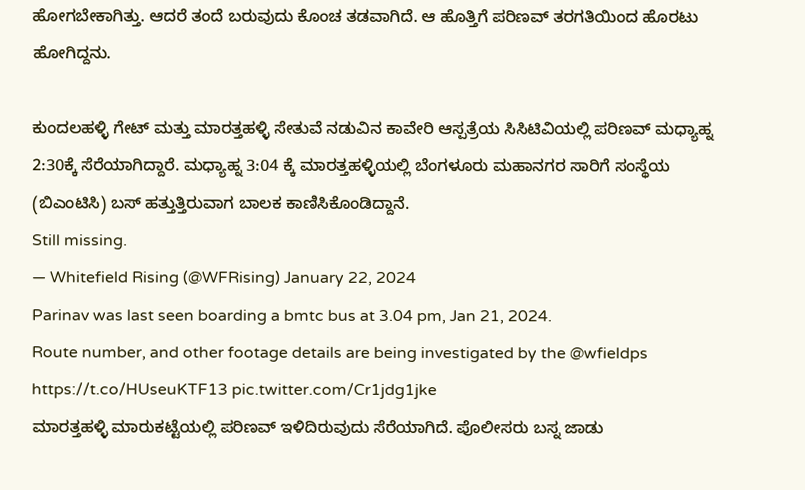ಹೋಗಬೇಕಾಗಿತ್ತು. ಆದರೆ ತಂದೆ ಬರುವುದು ಕೊಂಚ ತಡವಾಗಿದೆ. ಆ ಹೊತ್ತಿಗೆ ಪರಿಣವ್ ತರಗತಿಯಿಂದ ಹೊರಟು ಹೋಗಿದ್ದನು.

ಕುಂದಲಹಳ್ಳಿ ಗೇಟ್ ಮತ್ತು ಮಾರತ್ತಹಳ್ಳಿ ಸೇತುವೆ ನಡುವಿನ ಕಾವೇರಿ ಆಸ್ಪತ್ರೆಯ ಸಿಸಿಟಿವಿಯಲ್ಲಿ ಪರಿಣವ್ ಮಧ್ಯಾಹ್ನ 2:30ಕ್ಕೆ ಸೆರೆಯಾಗಿದ್ದಾರೆ. ಮಧ್ಯಾಹ್ನ 3:04 ಕ್ಕೆ ಮಾರತ್ತಹಳ್ಳಿಯಲ್ಲಿ ಬೆಂಗಳೂರು ಮಹಾನಗರ ಸಾರಿಗೆ ಸಂಸ್ಥೆಯ (ಬಿಎಂಟಿಸಿ) ಬಸ್ ಹತ್ತುತ್ತಿರುವಾಗ ಬಾಲಕ ಕಾಣಿಸಿಕೊಂಡಿದ್ದಾನೆ.
Still missing.
— Whitefield Rising (@WFRising) January 22, 2024
Parinav was last seen boarding a bmtc bus at 3.04 pm, Jan 21, 2024.
Route number, and other footage details are being investigated by the @wfieldps https://t.co/HUseuKTF13 pic.twitter.com/Cr1jdg1jke
ಮಾರತ್ತಹಳ್ಳಿ ಮಾರುಕಟ್ಟೆಯಲ್ಲಿ ಪರಿಣವ್ ಇಳಿದಿರುವುದು ಸೆರೆಯಾಗಿದೆ. ಪೊಲೀಸರು ಬಸ್ನ ಜಾಡು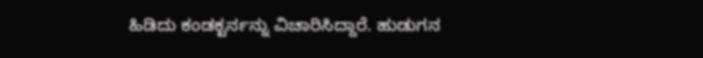ಹಿಡಿದು ಕಂಡಕ್ಟರ್ನನ್ನು ವಿಚಾರಿಸಿದ್ದಾರೆ. ಹುಡುಗನ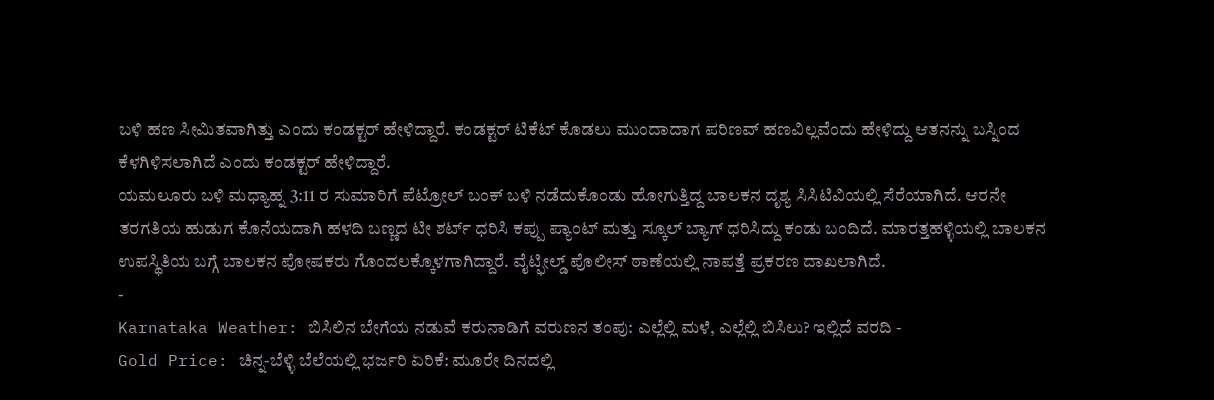ಬಳಿ ಹಣ ಸೀಮಿತವಾಗಿತ್ತು ಎಂದು ಕಂಡಕ್ಟರ್ ಹೇಳಿದ್ದಾರೆ. ಕಂಡಕ್ಟರ್ ಟಿಕೆಟ್ ಕೊಡಲು ಮುಂದಾದಾಗ ಪರಿಣವ್ ಹಣವಿಲ್ಲವೆಂದು ಹೇಳಿದ್ದು ಆತನನ್ನು ಬಸ್ನಿಂದ ಕೆಳಗಿಳಿಸಲಾಗಿದೆ ಎಂದು ಕಂಡಕ್ಟರ್ ಹೇಳಿದ್ದಾರೆ.
ಯಮಲೂರು ಬಳಿ ಮಧ್ಯಾಹ್ನ 3:11 ರ ಸುಮಾರಿಗೆ ಪೆಟ್ರೋಲ್ ಬಂಕ್ ಬಳಿ ನಡೆದುಕೊಂಡು ಹೋಗುತ್ತಿದ್ದ ಬಾಲಕನ ದೃಶ್ಯ ಸಿಸಿಟಿವಿಯಲ್ಲಿ ಸೆರೆಯಾಗಿದೆ. ಆರನೇ ತರಗತಿಯ ಹುಡುಗ ಕೊನೆಯದಾಗಿ ಹಳದಿ ಬಣ್ಣದ ಟೀ ಶರ್ಟ್ ಧರಿಸಿ ಕಪ್ಪು ಪ್ಯಾಂಟ್ ಮತ್ತು ಸ್ಕೂಲ್ ಬ್ಯಾಗ್ ಧರಿಸಿದ್ದು ಕಂಡು ಬಂದಿದೆ. ಮಾರತ್ತಹಳ್ಳಿಯಲ್ಲಿ ಬಾಲಕನ ಉಪಸ್ಥಿತಿಯ ಬಗ್ಗೆ ಬಾಲಕನ ಪೋಷಕರು ಗೊಂದಲಕ್ಕೊಳಗಾಗಿದ್ದಾರೆ. ವೈಟ್ಫೀಲ್ಡ್ ಪೊಲೀಸ್ ಠಾಣೆಯಲ್ಲಿ ನಾಪತ್ತೆ ಪ್ರಕರಣ ದಾಖಲಾಗಿದೆ.
-
Karnataka Weather: ಬಿಸಿಲಿನ ಬೇಗೆಯ ನಡುವೆ ಕರುನಾಡಿಗೆ ವರುಣನ ತಂಪು: ಎಲ್ಲೆಲ್ಲಿ ಮಳೆ, ಎಲ್ಲೆಲ್ಲಿ ಬಿಸಿಲು? ಇಲ್ಲಿದೆ ವರದಿ -
Gold Price: ಚಿನ್ನ-ಬೆಳ್ಳಿ ಬೆಲೆಯಲ್ಲಿ ಭರ್ಜರಿ ಏರಿಕೆ: ಮೂರೇ ದಿನದಲ್ಲಿ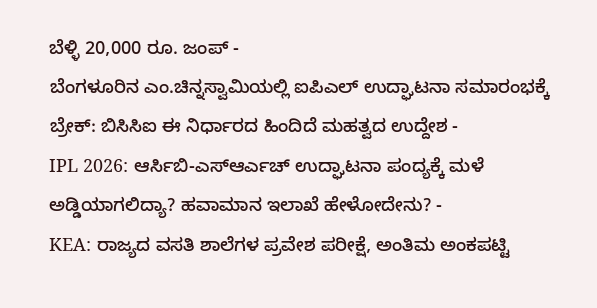ಬೆಳ್ಳಿ 20,000 ರೂ. ಜಂಪ್ -
ಬೆಂಗಳೂರಿನ ಎಂ.ಚಿನ್ನಸ್ವಾಮಿಯಲ್ಲಿ ಐಪಿಎಲ್ ಉದ್ಘಾಟನಾ ಸಮಾರಂಭಕ್ಕೆ ಬ್ರೇಕ್: ಬಿಸಿಸಿಐ ಈ ನಿರ್ಧಾರದ ಹಿಂದಿದೆ ಮಹತ್ವದ ಉದ್ದೇಶ -
IPL 2026: ಆರ್ಸಿಬಿ-ಎಸ್ಆರ್ಎಚ್ ಉದ್ಘಾಟನಾ ಪಂದ್ಯಕ್ಕೆ ಮಳೆ ಅಡ್ಡಿಯಾಗಲಿದ್ಯಾ? ಹವಾಮಾನ ಇಲಾಖೆ ಹೇಳೋದೇನು? -
KEA: ರಾಜ್ಯದ ವಸತಿ ಶಾಲೆಗಳ ಪ್ರವೇಶ ಪರೀಕ್ಷೆ, ಅಂತಿಮ ಅಂಕಪಟ್ಟಿ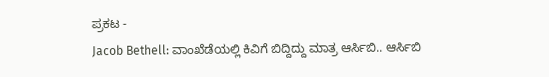ಪ್ರಕಟ -
Jacob Bethell: ವಾಂಖೆಡೆಯಲ್ಲಿ ಕಿವಿಗೆ ಬಿದ್ದಿದ್ದು ಮಾತ್ರ ಆರ್ಸಿಬಿ.. ಆರ್ಸಿಬಿ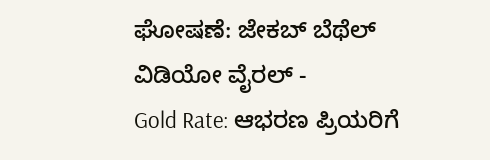ಘೋಷಣೆ: ಜೇಕಬ್ ಬೆಥೆಲ್ ವಿಡಿಯೋ ವೈರಲ್ -
Gold Rate: ಆಭರಣ ಪ್ರಿಯರಿಗೆ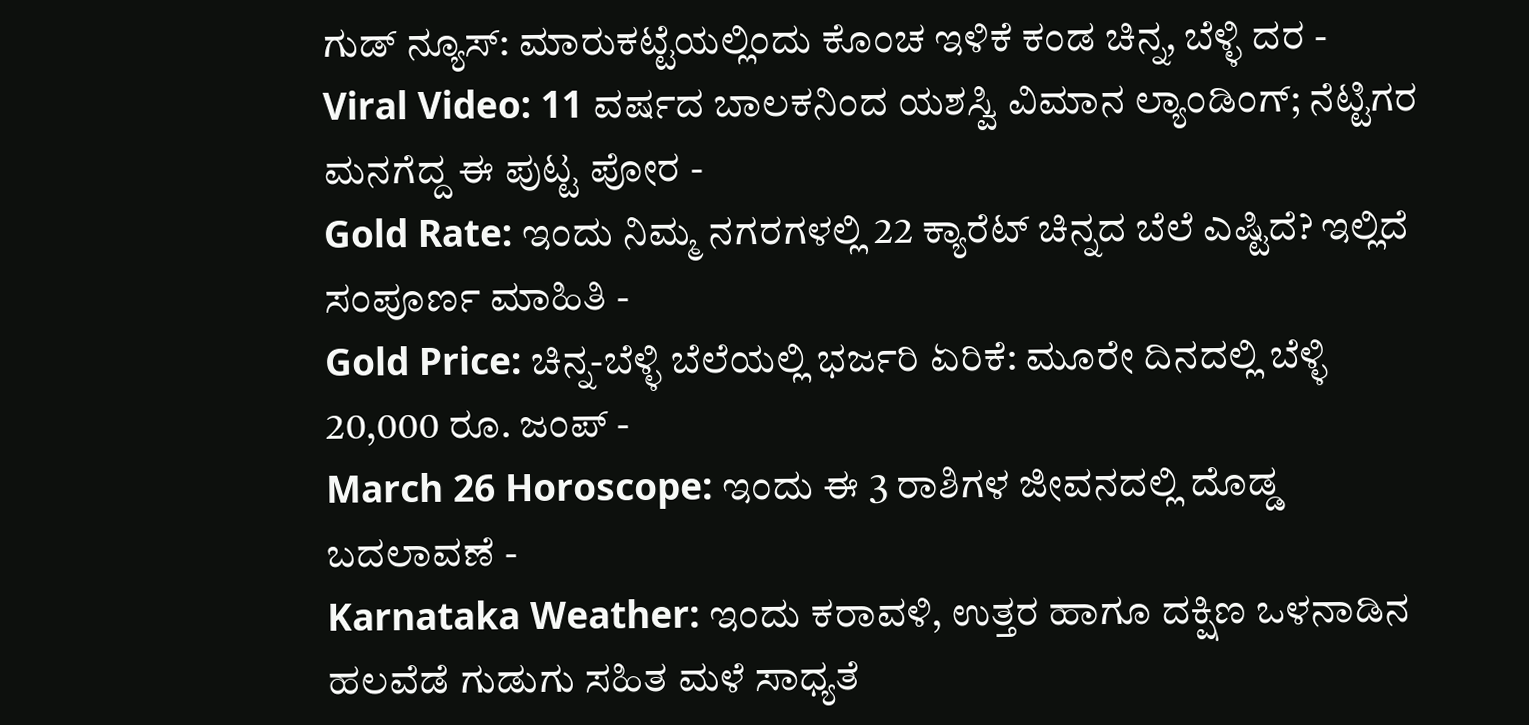ಗುಡ್ ನ್ಯೂಸ್: ಮಾರುಕಟ್ಟೆಯಲ್ಲಿಂದು ಕೊಂಚ ಇಳಿಕೆ ಕಂಡ ಚಿನ್ನ, ಬೆಳ್ಳಿ ದರ -
Viral Video: 11 ವರ್ಷದ ಬಾಲಕನಿಂದ ಯಶಸ್ವಿ ವಿಮಾನ ಲ್ಯಾಂಡಿಂಗ್; ನೆಟ್ಟಿಗರ ಮನಗೆದ್ದ ಈ ಪುಟ್ಟ ಪೋರ -
Gold Rate: ಇಂದು ನಿಮ್ಮ ನಗರಗಳಲ್ಲಿ 22 ಕ್ಯಾರೆಟ್ ಚಿನ್ನದ ಬೆಲೆ ಎಷ್ಟಿದೆ? ಇಲ್ಲಿದೆ ಸಂಪೂರ್ಣ ಮಾಹಿತಿ -
Gold Price: ಚಿನ್ನ-ಬೆಳ್ಳಿ ಬೆಲೆಯಲ್ಲಿ ಭರ್ಜರಿ ಏರಿಕೆ: ಮೂರೇ ದಿನದಲ್ಲಿ ಬೆಳ್ಳಿ 20,000 ರೂ. ಜಂಪ್ -
March 26 Horoscope: ಇಂದು ಈ 3 ರಾಶಿಗಳ ಜೀವನದಲ್ಲಿ ದೊಡ್ಡ ಬದಲಾವಣೆ -
Karnataka Weather: ಇಂದು ಕರಾವಳಿ, ಉತ್ತರ ಹಾಗೂ ದಕ್ಷಿಣ ಒಳನಾಡಿನ ಹಲವೆಡೆ ಗುಡುಗು ಸಹಿತ ಮಳೆ ಸಾಧ್ಯತೆ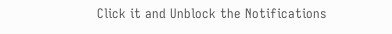Click it and Unblock the Notifications